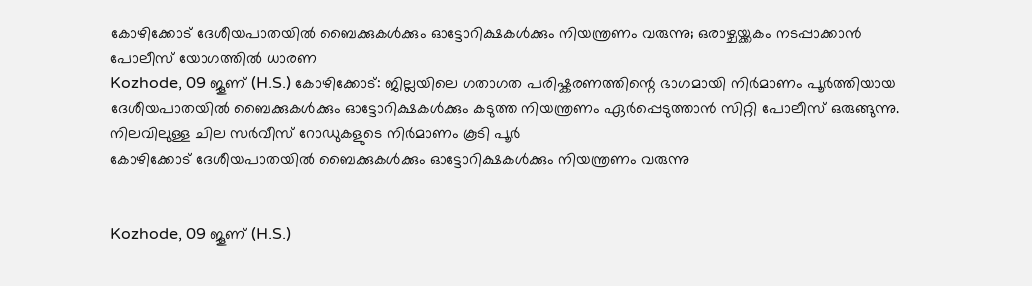കോഴിക്കോട് ദേശീയപാതയിൽ ബൈക്കുകൾക്കും ഓട്ടോറിക്ഷകൾക്കും നിയന്ത്രണം വരുന്നു; ഒരാഴ്ചയ്ക്കകം നടപ്പാക്കാൻ പോലീസ് യോഗത്തിൽ ധാരണ
Kozhode, 09 ജൂണ് (H.S.) കോഴിക്കോട്: ജില്ലയിലെ ഗതാഗത പരിഷ്കരണത്തിന്റെ ഭാഗമായി നിർമാണം പൂർത്തിയായ ദേശീയപാതയിൽ ബൈക്കുകൾക്കും ഓട്ടോറിക്ഷകൾക്കും കടുത്ത നിയന്ത്രണം ഏർപ്പെടുത്താൻ സിറ്റി പോലീസ് ഒരുങ്ങുന്നു. നിലവിലുള്ള ചില സർവീസ് റോഡുകളുടെ നിർമാണം കൂടി പൂർ
കോഴിക്കോട് ദേശീയപാതയിൽ ബൈക്കുകൾക്കും ഓട്ടോറിക്ഷകൾക്കും നിയന്ത്രണം വരുന്നു


Kozhode, 09 ജൂണ് (H.S.)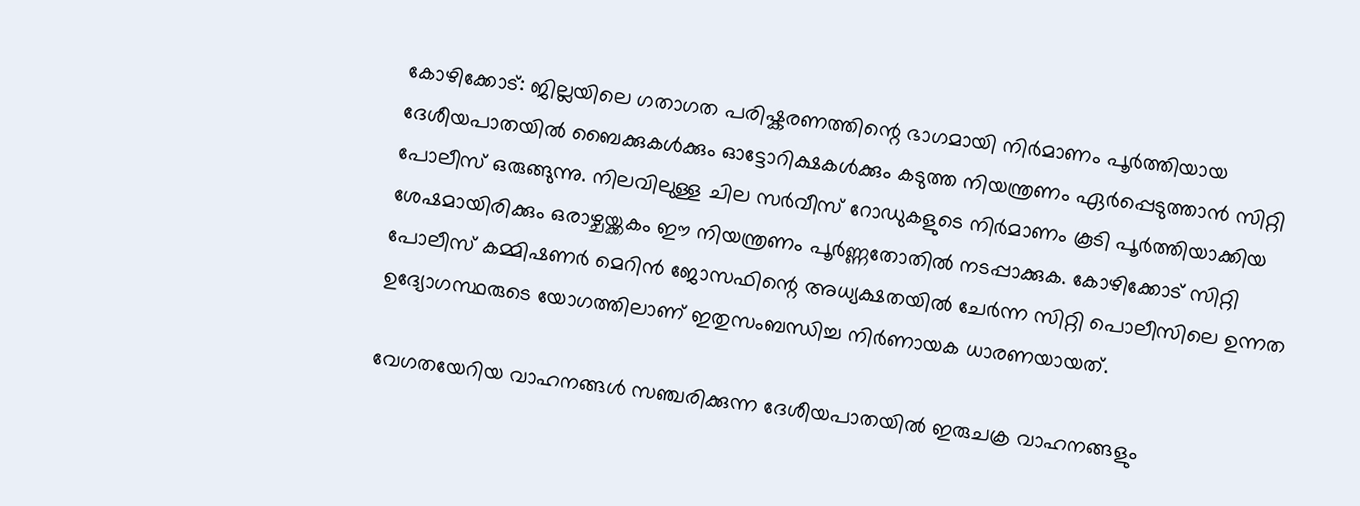കോഴിക്കോട്: ജില്ലയിലെ ഗതാഗത പരിഷ്കരണത്തിന്റെ ഭാഗമായി നിർമാണം പൂർത്തിയായ ദേശീയപാതയിൽ ബൈക്കുകൾക്കും ഓട്ടോറിക്ഷകൾക്കും കടുത്ത നിയന്ത്രണം ഏർപ്പെടുത്താൻ സിറ്റി പോലീസ് ഒരുങ്ങുന്നു. നിലവിലുള്ള ചില സർവീസ് റോഡുകളുടെ നിർമാണം കൂടി പൂർത്തിയാക്കിയ ശേഷമായിരിക്കും ഒരാഴ്ചയ്ക്കകം ഈ നിയന്ത്രണം പൂർണ്ണതോതിൽ നടപ്പാക്കുക. കോഴിക്കോട് സിറ്റി പോലീസ് കമ്മിഷണർ മെറിൻ ജോസഫിന്റെ അധ്യക്ഷതയിൽ ചേർന്ന സിറ്റി പൊലീസിലെ ഉന്നത ഉദ്യോഗസ്ഥരുടെ യോഗത്തിലാണ് ഇതുസംബന്ധിച്ച നിർണായക ധാരണയായത്.

വേഗതയേറിയ വാഹനങ്ങൾ സഞ്ചരിക്കുന്ന ദേശീയപാതയിൽ ഇരുചക്ര വാഹനങ്ങളും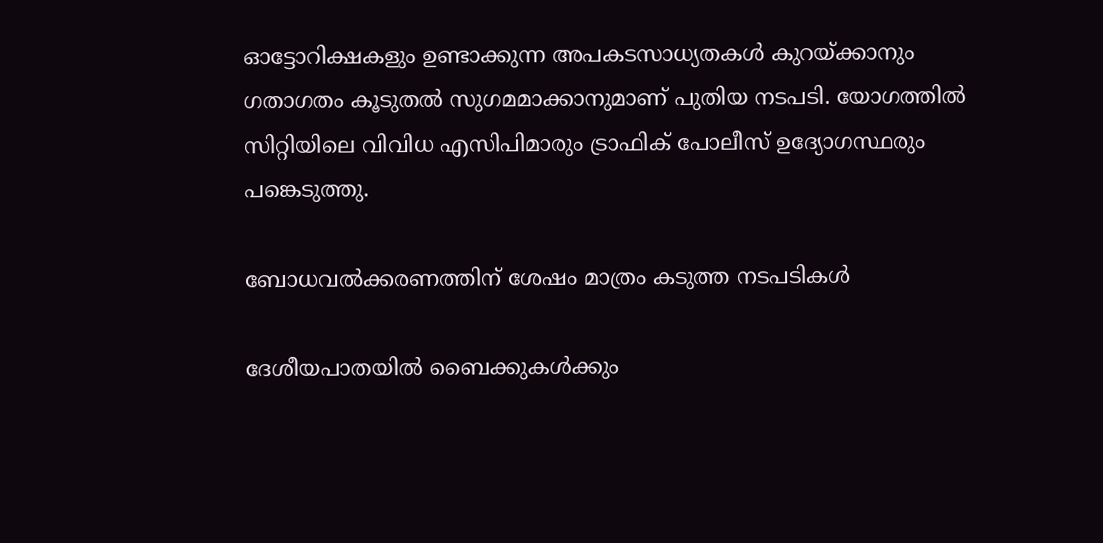ഓട്ടോറിക്ഷകളും ഉണ്ടാക്കുന്ന അപകടസാധ്യതകൾ കുറയ്ക്കാനും ഗതാഗതം കൂടുതൽ സുഗമമാക്കാനുമാണ് പുതിയ നടപടി. യോഗത്തിൽ സിറ്റിയിലെ വിവിധ എസിപിമാരും ട്രാഫിക് പോലീസ് ഉദ്യോഗസ്ഥരും പങ്കെടുത്തു.

ബോധവൽക്കരണത്തിന് ശേഷം മാത്രം കടുത്ത നടപടികൾ

ദേശീയപാതയിൽ ബൈക്കുകൾക്കും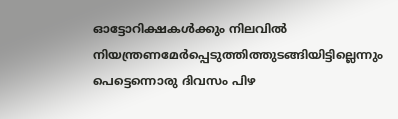ഓട്ടോറിക്ഷകൾക്കും നിലവിൽ നിയന്ത്രണമേർപ്പെടുത്തിത്തുടങ്ങിയിട്ടില്ലെന്നും പെട്ടെന്നൊരു ദിവസം പിഴ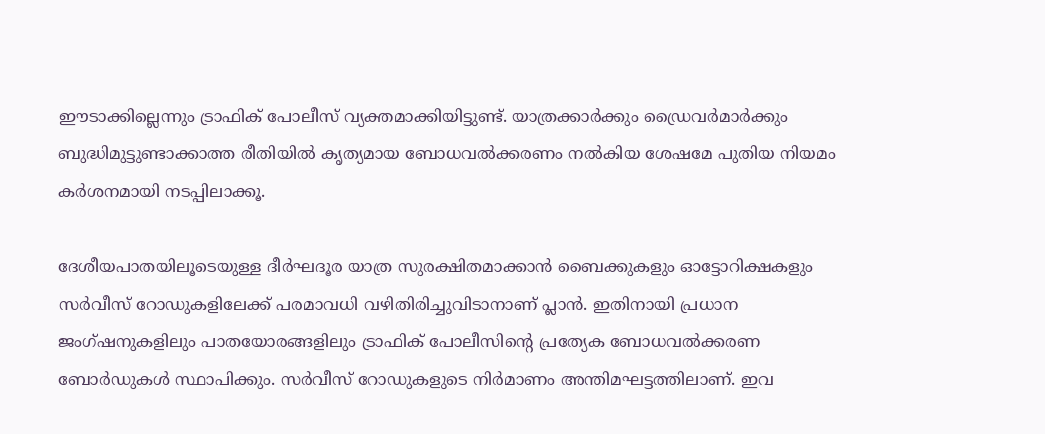ഈടാക്കില്ലെന്നും ട്രാഫിക് പോലീസ് വ്യക്തമാക്കിയിട്ടുണ്ട്. യാത്രക്കാർക്കും ഡ്രൈവർമാർക്കും ബുദ്ധിമുട്ടുണ്ടാക്കാത്ത രീതിയിൽ കൃത്യമായ ബോധവൽക്കരണം നൽകിയ ശേഷമേ പുതിയ നിയമം കർശനമായി നടപ്പിലാക്കൂ.

ദേശീയപാതയിലൂടെയുള്ള ദീർഘദൂര യാത്ര സുരക്ഷിതമാക്കാൻ ബൈക്കുകളും ഓട്ടോറിക്ഷകളും സർവീസ് റോഡുകളിലേക്ക് പരമാവധി വഴിതിരിച്ചുവിടാനാണ് പ്ലാൻ. ഇതിനായി പ്രധാന ജംഗ്ഷനുകളിലും പാതയോരങ്ങളിലും ട്രാഫിക് പോലീസിന്റെ പ്രത്യേക ബോധവൽക്കരണ ബോർഡുകൾ സ്ഥാപിക്കും. സർവീസ് റോഡുകളുടെ നിർമാണം അന്തിമഘട്ടത്തിലാണ്. ഇവ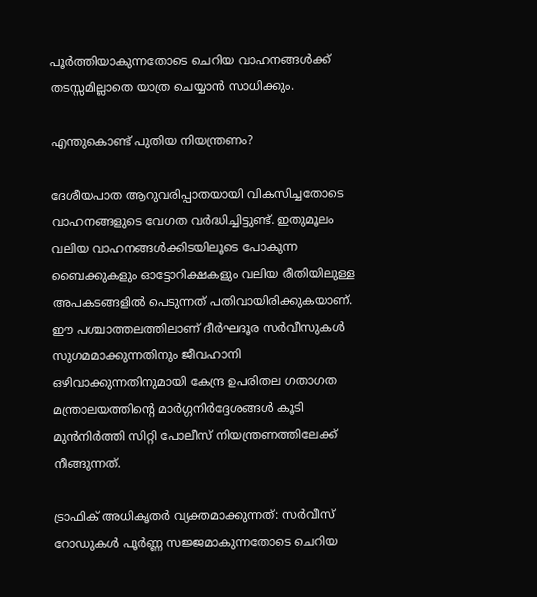പൂർത്തിയാകുന്നതോടെ ചെറിയ വാഹനങ്ങൾക്ക് തടസ്സമില്ലാതെ യാത്ര ചെയ്യാൻ സാധിക്കും.

എന്തുകൊണ്ട് പുതിയ നിയന്ത്രണം?

ദേശീയപാത ആറുവരിപ്പാതയായി വികസിച്ചതോടെ വാഹനങ്ങളുടെ വേഗത വർദ്ധിച്ചിട്ടുണ്ട്. ഇതുമൂലം വലിയ വാഹനങ്ങൾക്കിടയിലൂടെ പോകുന്ന ബൈക്കുകളും ഓട്ടോറിക്ഷകളും വലിയ രീതിയിലുള്ള അപകടങ്ങളിൽ പെടുന്നത് പതിവായിരിക്കുകയാണ്. ഈ പശ്ചാത്തലത്തിലാണ് ദീർഘദൂര സർവീസുകൾ സുഗമമാക്കുന്നതിനും ജീവഹാനി ഒഴിവാക്കുന്നതിനുമായി കേന്ദ്ര ഉപരിതല ഗതാഗത മന്ത്രാലയത്തിന്റെ മാർഗ്ഗനിർദ്ദേശങ്ങൾ കൂടി മുൻനിർത്തി സിറ്റി പോലീസ് നിയന്ത്രണത്തിലേക്ക് നീങ്ങുന്നത്.

ട്രാഫിക് അധികൃതർ വ്യക്തമാക്കുന്നത്: സർവീസ് റോഡുകൾ പൂർണ്ണ സജ്ജമാകുന്നതോടെ ചെറിയ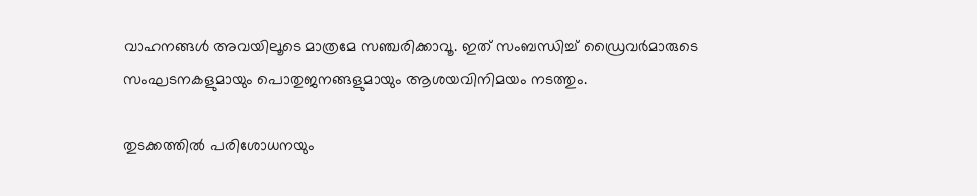വാഹനങ്ങൾ അവയിലൂടെ മാത്രമേ സഞ്ചരിക്കാവൂ. ഇത് സംബന്ധിച്ച് ഡ്രൈവർമാരുടെ സംഘടനകളുമായും പൊതുജനങ്ങളുമായും ആശയവിനിമയം നടത്തും.

തുടക്കത്തിൽ പരിശോധനയും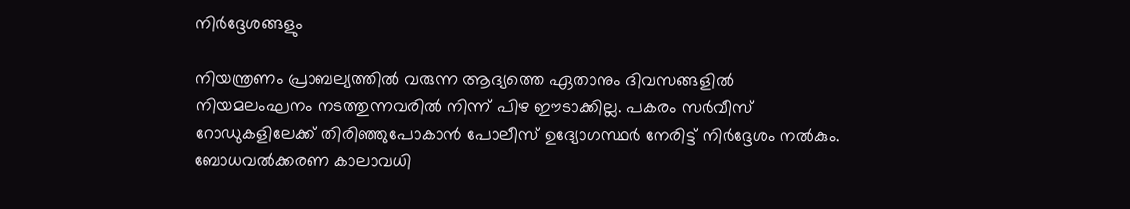നിർദ്ദേശങ്ങളും

നിയന്ത്രണം പ്രാബല്യത്തിൽ വരുന്ന ആദ്യത്തെ ഏതാനും ദിവസങ്ങളിൽ നിയമലംഘനം നടത്തുന്നവരിൽ നിന്ന് പിഴ ഈടാക്കില്ല. പകരം സർവീസ് റോഡുകളിലേക്ക് തിരിഞ്ഞുപോകാൻ പോലീസ് ഉദ്യോഗസ്ഥർ നേരിട്ട് നിർദ്ദേശം നൽകും. ബോധവൽക്കരണ കാലാവധി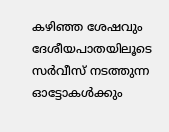കഴിഞ്ഞ ശേഷവും ദേശീയപാതയിലൂടെ സർവീസ് നടത്തുന്ന ഓട്ടോകൾക്കും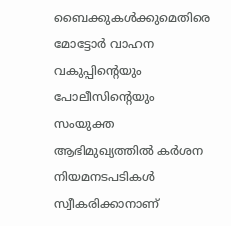ബൈക്കുകൾക്കുമെതിരെ മോട്ടോർ വാഹന വകുപ്പിന്റെയും പോലീസിന്റെയും സംയുക്ത ആഭിമുഖ്യത്തിൽ കർശന നിയമനടപടികൾ സ്വീകരിക്കാനാണ്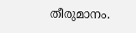തീരുമാനം.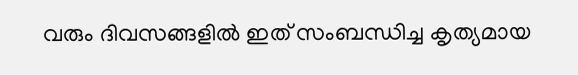വരും ദിവസങ്ങളിൽ ഇത് സംബന്ധിച്ച കൃത്യമായ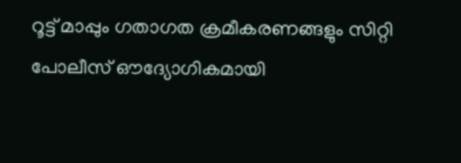റൂട്ട് മാപ്പും ഗതാഗത ക്രമീകരണങ്ങളും സിറ്റി പോലീസ് ഔദ്യോഗികമായി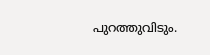പുറത്തുവിടും.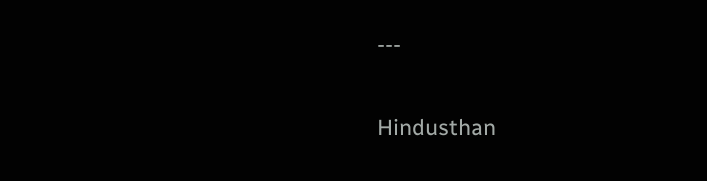---

Hindusthan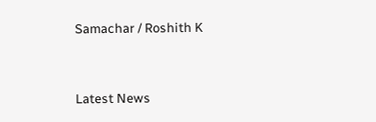Samachar / Roshith K


Latest News